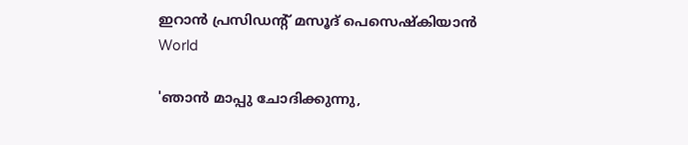ഇറാന്‍ പ്രസിഡന്റ് മസൂദ് പെസെഷ്‌കിയാന്‍
World

'ഞാന്‍ മാപ്പു ചോദിക്കുന്നു,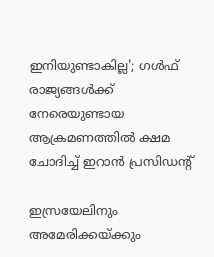ഇനിയുണ്ടാകില്ല'; ഗള്‍ഫ് രാജ്യങ്ങള്‍ക്ക് നേരെയുണ്ടായ ആക്രമണത്തില്‍ ക്ഷമ ചോദിച്ച് ഇറാന്‍ പ്രസിഡന്റ്

ഇസ്രയേലിനും അമേരിക്കയ്ക്കും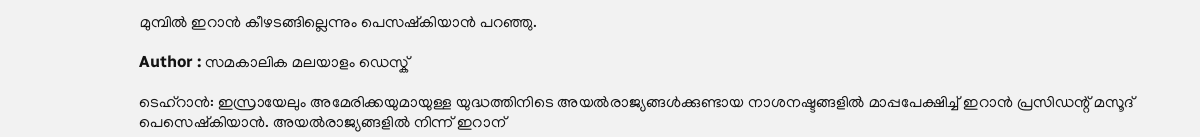മുമ്പിൽ ഇറാൻ കീഴടങ്ങില്ലെന്നും പെസഷ്കിയാൻ പറഞ്ഞു.

Author : സമകാലിക മലയാളം ഡെസ്ക്

ടെഹ്‌റാന്‍: ഇസ്രായേലും അമേരിക്കയുമായുള്ള യുദ്ധത്തിനിടെ അയല്‍രാജ്യങ്ങള്‍ക്കുണ്ടായ നാശനഷ്ടങ്ങളില്‍ മാപ്പപേക്ഷിച്ച് ഇറാന്‍ പ്രസിഡന്റ് മസൂദ് പെസെഷ്‌കിയാന്‍. അയല്‍രാജ്യങ്ങളില്‍ നിന്ന് ഇറാന്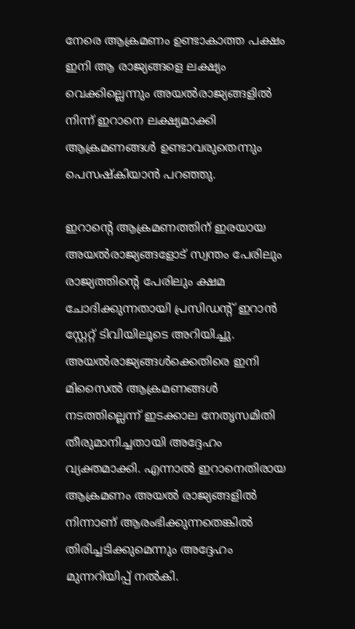നേരെ ആക്രമണം ഉണ്ടാകാത്ത പക്ഷം ഇനി ആ രാജ്യങ്ങളെ ലക്ഷ്യം വെക്കില്ലെന്നും അയല്‍രാജ്യങ്ങളില്‍ നിന്ന് ഇറാനെ ലക്ഷ്യമാക്കി ആക്രമണങ്ങള്‍ ഉണ്ടാവരുതെന്നും പെസഷ്‌കിയാന്‍ പറഞ്ഞു.

ഇറാന്റെ ആക്രമണത്തിന് ഇരയായ അയല്‍രാജ്യങ്ങളോട് സ്വന്തം പേരിലും രാജ്യത്തിന്റെ പേരിലും ക്ഷമ ചോദിക്കുന്നതായി പ്രസിഡന്റ് ഇറാന്‍ സ്റ്റേറ്റ് ടിവിയിലൂടെ അറിയിച്ചു. അയല്‍രാജ്യങ്ങള്‍ക്കെതിരെ ഇനി മിസൈല്‍ ആക്രമണങ്ങള്‍ നടത്തില്ലെന്ന് ഇടക്കാല നേതൃസമിതി തീരുമാനിച്ചതായി അദ്ദേഹം വ്യക്തമാക്കി. എന്നാല്‍ ഇറാനെതിരായ ആക്രമണം അയല്‍ രാജ്യങ്ങളില്‍ നിന്നാണ് ആരംഭിക്കുന്നതെങ്കില്‍ തിരിച്ചടിക്കുമെന്നും അദ്ദേഹം മുന്നറിയിപ്പ് നല്‍കി.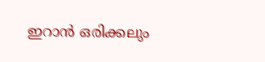ഇറാന്‍ ഒരിക്കലും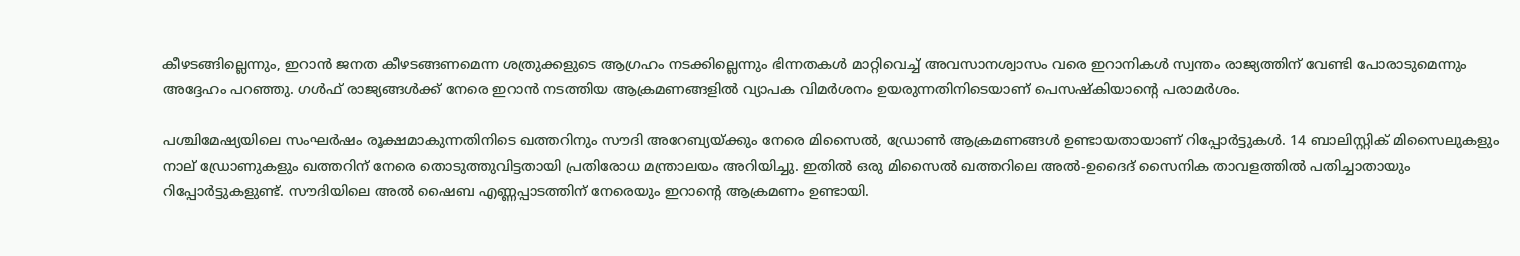കീഴടങ്ങില്ലെന്നും, ഇറാന്‍ ജനത കീഴടങ്ങണമെന്ന ശത്രുക്കളുടെ ആഗ്രഹം നടക്കില്ലെന്നും ഭിന്നതകള്‍ മാറ്റിവെച്ച് അവസാനശ്വാസം വരെ ഇറാനികള്‍ സ്വന്തം രാജ്യത്തിന് വേണ്ടി പോരാടുമെന്നും അദ്ദേഹം പറഞ്ഞു. ഗള്‍ഫ് രാജ്യങ്ങള്‍ക്ക് നേരെ ഇറാന്‍ നടത്തിയ ആക്രമണങ്ങളില്‍ വ്യാപക വിമര്‍ശനം ഉയരുന്നതിനിടെയാണ് പെസഷ്‌കിയാന്റെ പരാമര്‍ശം.

പശ്ചിമേഷ്യയിലെ സംഘര്‍ഷം രൂക്ഷമാകുന്നതിനിടെ ഖത്തറിനും സൗദി അറേബ്യയ്ക്കും നേരെ മിസൈല്‍, ഡ്രോണ്‍ ആക്രമണങ്ങള്‍ ഉണ്ടായതായാണ് റിപ്പോര്‍ട്ടുകള്‍. 14 ബാലിസ്റ്റിക് മിസൈലുകളും നാല് ഡ്രോണുകളും ഖത്തറിന് നേരെ തൊടുത്തുവിട്ടതായി പ്രതിരോധ മന്ത്രാലയം അറിയിച്ചു. ഇതില്‍ ഒരു മിസൈല്‍ ഖത്തറിലെ അല്‍-ഉദൈദ് സൈനിക താവളത്തില്‍ പതിച്ചാതായും റിപ്പോര്‍ട്ടുകളുണ്ട്. സൗദിയിലെ അല്‍ ഷൈബ എണ്ണപ്പാടത്തിന് നേരെയും ഇറാന്റെ ആക്രമണം ഉണ്ടായി.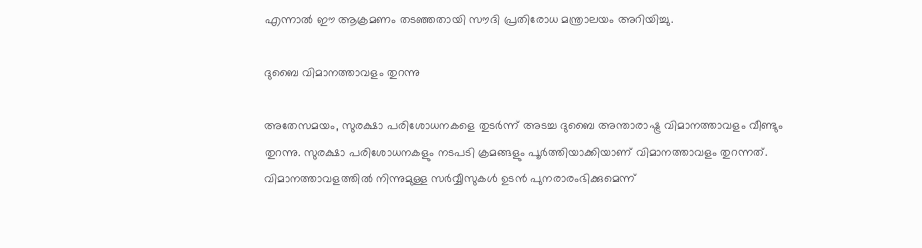എന്നാല്‍ ഈ ആക്രമണം തടഞ്ഞതായി സൗദി പ്രതിരോധ മന്ത്രാലയം അറിയിച്ചു.

ദുബൈ വിമാനത്താവളം തുറന്നു

അതേസമയം, സുരക്ഷാ പരിശോധനകളെ തുടര്‍ന്ന് അടച്ച ദുബൈ അന്താരാഷ്ട്ര വിമാനത്താവളം വീണ്ടും തുറന്നു. സുരക്ഷാ പരിശോധനകളും നടപടി ക്രമങ്ങളും പൂര്‍ത്തിയാക്കിയാണ് വിമാനത്താവളം തുറന്നത്. വിമാനത്താവളത്തില്‍ നിന്നുമുള്ള സര്‍വ്വീസുകള്‍ ഉടന്‍ പുനരാരംഭിക്കുമെന്ന്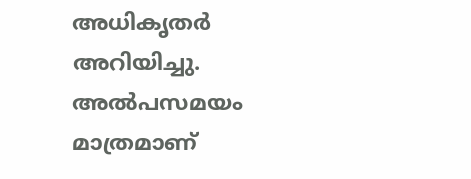അധികൃതര്‍ അറിയിച്ചു. അല്‍പസമയം മാത്രമാണ്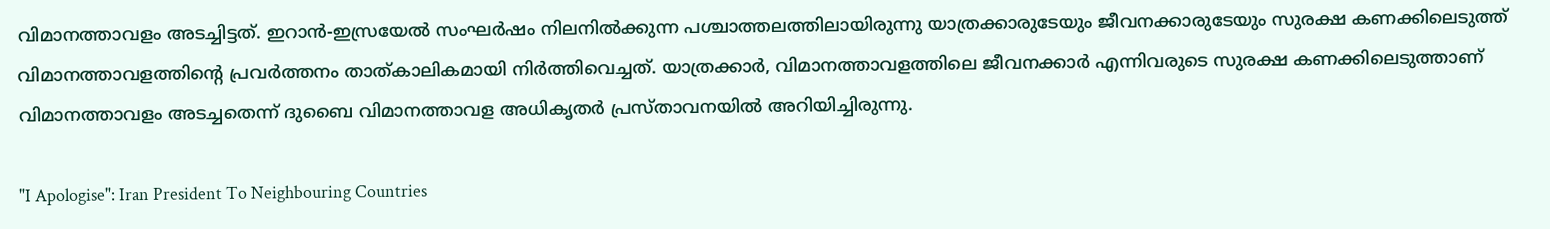വിമാനത്താവളം അടച്ചിട്ടത്. ഇറാന്‍-ഇസ്രയേല്‍ സംഘര്‍ഷം നിലനില്‍ക്കുന്ന പശ്ചാത്തലത്തിലായിരുന്നു യാത്രക്കാരുടേയും ജീവനക്കാരുടേയും സുരക്ഷ കണക്കിലെടുത്ത് വിമാനത്താവളത്തിന്റെ പ്രവര്‍ത്തനം താത്കാലികമായി നിര്‍ത്തിവെച്ചത്. യാത്രക്കാര്‍, വിമാനത്താവളത്തിലെ ജീവനക്കാര്‍ എന്നിവരുടെ സുരക്ഷ കണക്കിലെടുത്താണ് വിമാനത്താവളം അടച്ചതെന്ന് ദുബൈ വിമാനത്താവള അധികൃതര്‍ പ്രസ്താവനയില്‍ അറിയിച്ചിരുന്നു.

"I Apologise": Iran President To Neighbouring Countries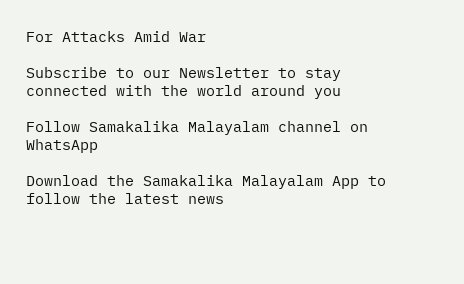For Attacks Amid War

Subscribe to our Newsletter to stay connected with the world around you

Follow Samakalika Malayalam channel on WhatsApp

Download the Samakalika Malayalam App to follow the latest news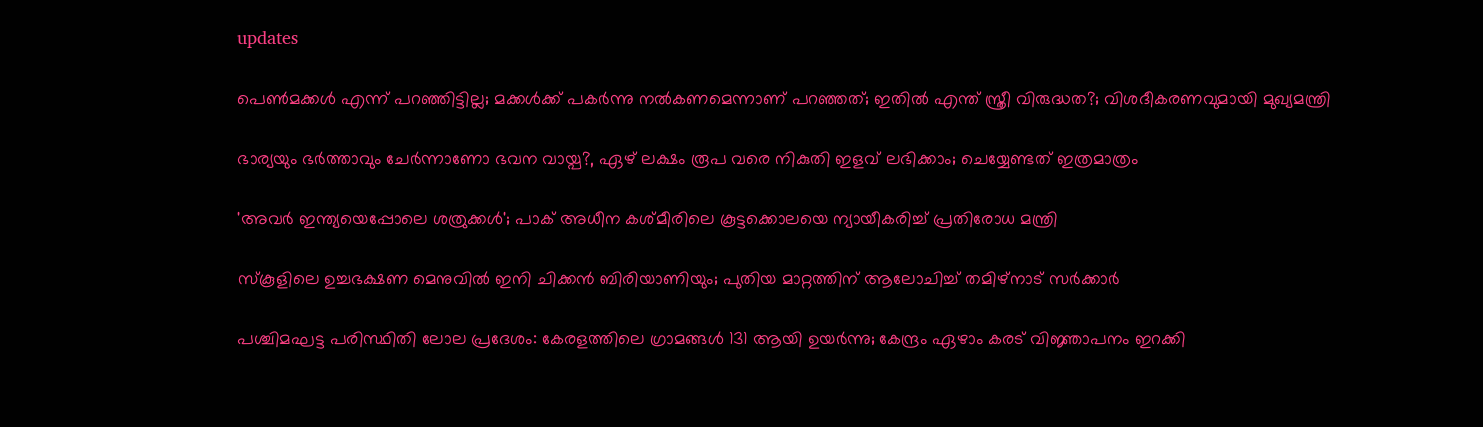updates

പെണ്‍മക്കള്‍ എന്ന് പറഞ്ഞിട്ടില്ല; മക്കള്‍ക്ക് പകര്‍ന്നു നല്‍കണമെന്നാണ് പറഞ്ഞത്; ഇതില്‍ എന്ത് സ്ത്രീ വിരുദ്ധത?; വിശദീകരണവുമായി മുഖ്യമന്ത്രി

ഭാര്യയും ഭര്‍ത്താവും ചേര്‍ന്നാണോ ഭവന വായ്പ?, ഏഴ് ലക്ഷം രൂപ വരെ നികുതി ഇളവ് ലഭിക്കാം; ചെയ്യേണ്ടത് ഇത്രമാത്രം

'അവര്‍ ഇന്ത്യയെപ്പോലെ ശത്രുക്കള്‍'; പാക് അധീന കശ്മീരിലെ കൂട്ടക്കൊലയെ ന്യായീകരിച്ച് പ്രതിരോധ മന്ത്രി

സ്‌കൂളിലെ ഉച്ചഭക്ഷണ മെനുവില്‍ ഇനി ചിക്കന്‍ ബിരിയാണിയും; പുതിയ മാറ്റത്തിന് ആലോചിച്ച് തമിഴ്‌നാട് സര്‍ക്കാര്‍

പശ്ചിമഘട്ട പരിസ്ഥിതി ലോല പ്രദേശം: കേരളത്തിലെ ഗ്രാമങ്ങൾ 131 ആയി ഉയർന്നു; കേന്ദ്രം ഏഴാം കരട് വിജ്ഞാപനം ഇറക്കി